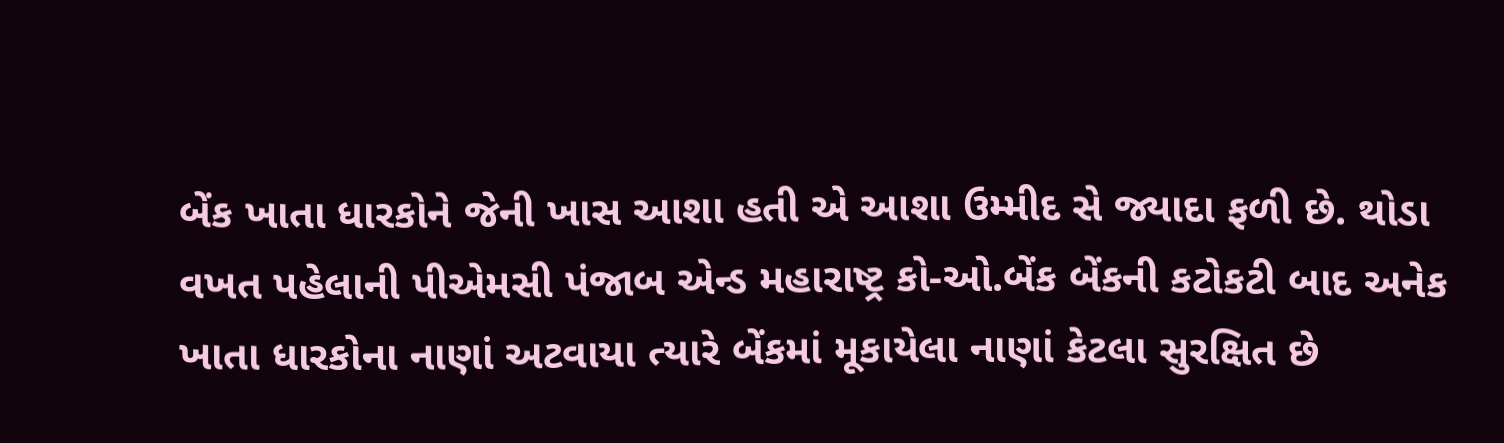બેંક ખાતા ધારકોને જેની ખાસ આશા હતી એ આશા ઉમ્મીદ સે જ્યાદા ફળી છે. થોડા વખત પહેલાની પીએમસી પંજાબ એન્ડ મહારાષ્ટ્ર કો-ઓ.બેંક બેંકની કટોકટી બાદ અનેક ખાતા ધારકોના નાણાં અટવાયા ત્યારે બેંકમાં મૂકાયેલા નાણાં કેટલા સુરક્ષિત છે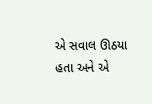એ સવાલ ઊઠયા હતા અને એ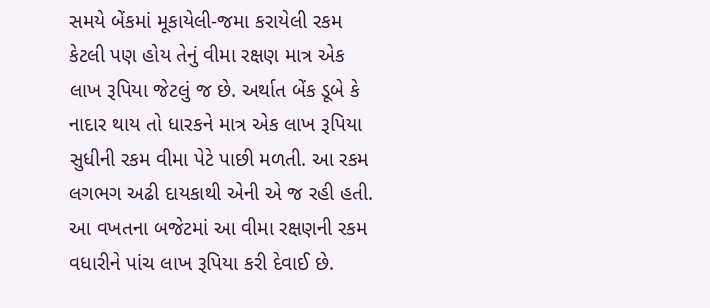સમયે બેંકમાં મૂકાયેલી-જમા કરાયેલી રકમ કેટલી પણ હોય તેનું વીમા રક્ષણ માત્ર એક લાખ રૂપિયા જેટલું જ છે. અર્થાત બેંક ડૂબે કે નાદાર થાય તો ધારકને માત્ર એક લાખ રૂપિયા સુધીની રકમ વીમા પેટે પાછી મળતી. આ રકમ લગભગ અઢી દાયકાથી એની એ જ રહી હતી. આ વખતના બજેટમાં આ વીમા રક્ષણની રકમ વધારીને પાંચ લાખ રૂપિયા કરી દેવાઈ છે.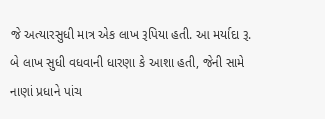જે અત્યારસુધી માત્ર એક લાખ રૂપિયા હતી. આ મર્યાદા રૂ. બે લાખ સુધી વધવાની ધારણા કે આશા હતી, જેની સામે નાણાં પ્રધાને પાંચ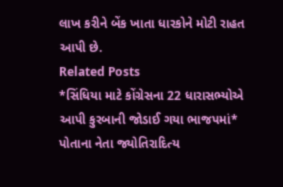લાખ કરીને બેંક ખાતા ધારકોને મોટી રાહત આપી છે.
Related Posts
*સિંધિયા માટે કોંગ્રેસના 22 ધારાસભ્યોએ આપી કુરબાની જોડાઈ ગયા ભાજપમાં*
પોતાના નેતા જ્યોતિરાદિત્ય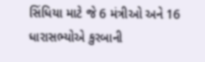સિંધિયા માટે જે 6 મંત્રીઓ અને 16 ધારાસભ્યોએ કુરબાની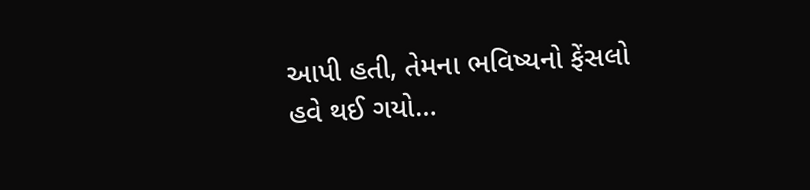આપી હતી, તેમના ભવિષ્યનો ફેંસલો હવે થઈ ગયો…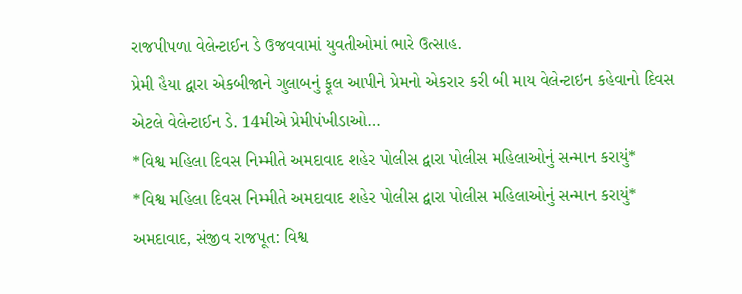રાજપીપળા વેલેન્ટાઈન ડે ઉજવવામાં યુવતીઓમાં ભારે ઉત્સાહ.
પ્રેમી હૈયા દ્વારા એકબીજાને ગુલાબનું ફૂલ આપીને પ્રેમનો એકરાર કરી બી માય વેલેન્ટાઇન કહેવાનો દિવસ એટલે વેલેન્ટાઈન ડે. 14મીએ પ્રેમીપંખીડાઓ…
*વિશ્વ મહિલા દિવસ નિમ્મીતે અમદાવાદ શહેર પોલીસ દ્વારા પોલીસ મહિલાઓનું સન્માન કરાયું*
*વિશ્વ મહિલા દિવસ નિમ્મીતે અમદાવાદ શહેર પોલીસ દ્વારા પોલીસ મહિલાઓનું સન્માન કરાયું* અમદાવાદ, સંજીવ રાજપૂત: વિશ્વ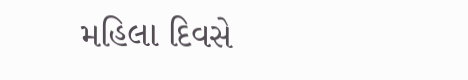મહિલા દિવસે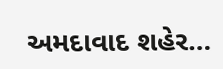અમદાવાદ શહેર…